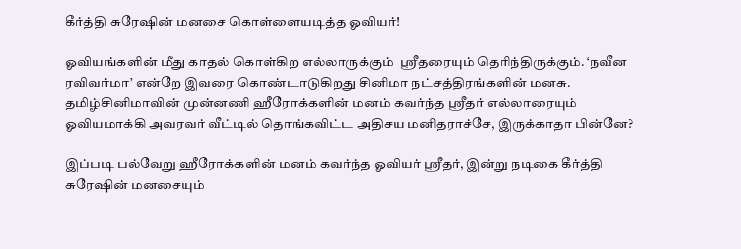கீர்த்தி சுரேஷின் மனசை கொள்ளையடித்த ஓவியர்!

ஓவியங்களின் மீது காதல் கொள்கிற எல்லாருக்கும்  ஸ்ரீதரையும் தெரிந்திருக்கும். ‘நவீன ரவிவர்மா’ என்றே இவரை கொண்டாடுகிறது சினிமா நட்சத்திரங்களின் மனசு. தமிழ்சினிமாவின் முன்னணி ஹீரோக்களின் மனம் கவர்ந்த ஸ்ரீதர் எல்லாரையும் ஓவியமாக்கி அவரவர் வீட்டில் தொங்கவிட்ட அதிசய மனிதராச்சே, இருக்காதா பின்னே?

இப்படி பல்வேறு ஹீரோக்களின் மனம் கவர்ந்த ஓவியர் ஸ்ரீதர், இன்று நடிகை கீர்த்தி சுரேஷின் மனசையும்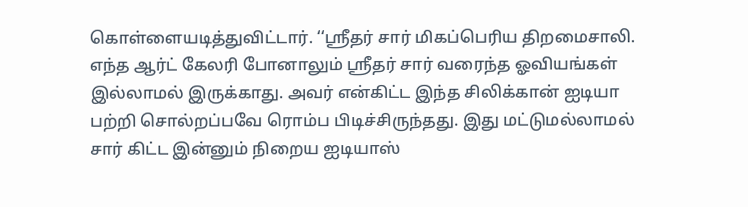கொள்ளையடித்துவிட்டார். ‘‘ஸ்ரீதர் சார் மிகப்பெரிய திறமைசாலி. எந்த ஆர்ட் கேலரி போனாலும் ஸ்ரீதர் சார் வரைந்த ஓவியங்கள் இல்லாமல் இருக்காது. அவர் என்கிட்ட இந்த சிலிக்கான் ஐடியா பற்றி சொல்றப்பவே ரொம்ப பிடிச்சிருந்தது. இது மட்டுமல்லாமல் சார் கிட்ட இன்னும் நிறைய ஐடியாஸ்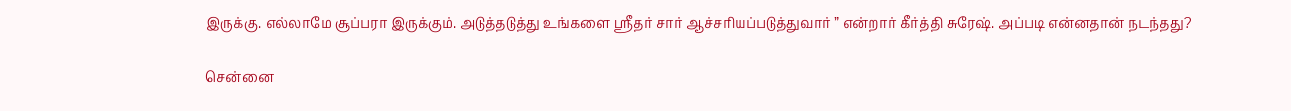இருக்கு. எல்லாமே சூப்பரா இருக்கும். அடுத்தடுத்து உங்களை ஸ்ரீதர் சார் ஆச்சரியப்படுத்துவார் ” என்றார் கீர்த்தி சுரேஷ். அப்படி என்னதான் நடந்தது?

சென்னை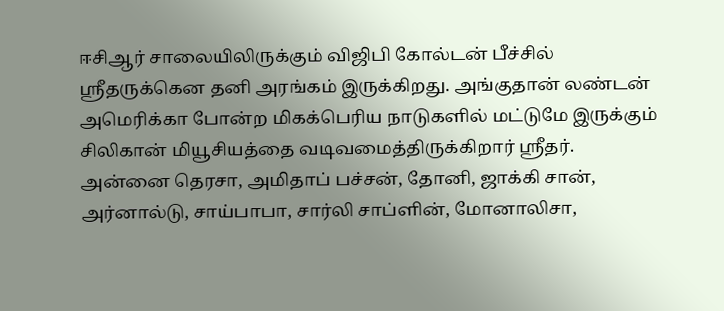ஈசிஆர் சாலையிலிருக்கும் விஜிபி கோல்டன் பீச்சில் ஸ்ரீதருக்கென தனி அரங்கம் இருக்கிறது. அங்குதான் லண்டன் அமெரிக்கா போன்ற மிகக்பெரிய நாடுகளில் மட்டுமே இருக்கும் சிலிகான் மியூசியத்தை வடிவமைத்திருக்கிறார் ஸ்ரீதர். அன்னை தெரசா, அமிதாப் பச்சன், தோனி, ஜாக்கி சான், அர்னால்டு, சாய்பாபா, சார்லி சாப்ளின், மோனாலிசா,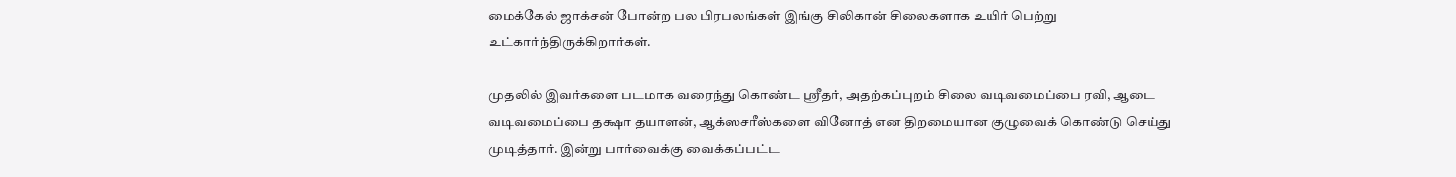மைக்கேல் ஜாக்சன் போன்ற பல பிரபலங்கள் இங்கு சிலிகான் சிலைகளாக உயிர் பெற்று உட்கார்ந்திருக்கிறார்கள்.

முதலில் இவர்களை படமாக வரைந்து கொண்ட ஸ்ரீதர், அதற்கப்புறம் சிலை வடிவமைப்பை ரவி, ஆடை வடிவமைப்பை தக்ஷா தயாளன், ஆக்ஸசரீஸ்களை வினோத் என திறமையான குழுவைக் கொண்டு செய்து முடித்தார். இன்று பார்வைக்கு வைக்கப்பட்ட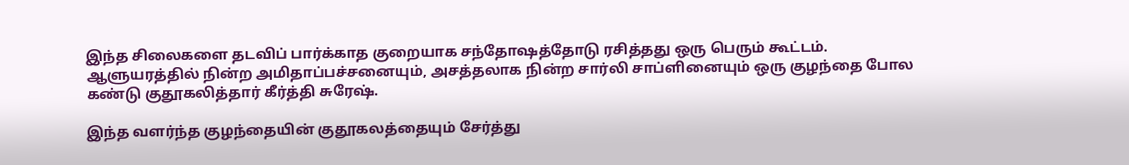இந்த சிலைகளை தடவிப் பார்க்காத குறையாக சந்தோஷத்தோடு ரசித்தது ஒரு பெரும் கூட்டம். ஆளுயரத்தில் நின்ற அமிதாப்பச்சனையும், அசத்தலாக நின்ற சார்லி சாப்ளினையும் ஒரு குழந்தை போல கண்டு குதூகலித்தார் கீர்த்தி சுரேஷ்.

இந்த வளர்ந்த குழந்தையின் குதூகலத்தையும் சேர்த்து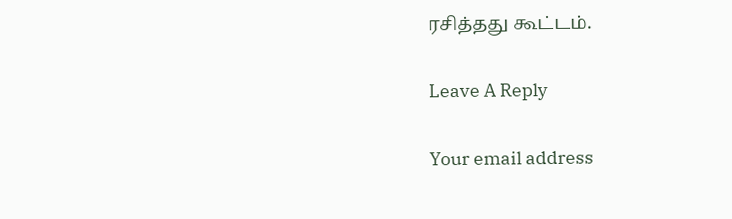ரசித்தது கூட்டம்.

Leave A Reply

Your email address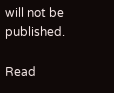will not be published.

Read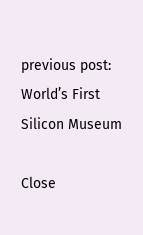previous post:
World’s First Silicon Museum

Close